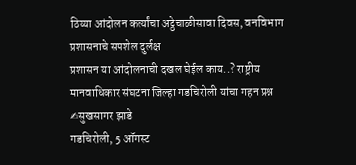ठिय्या आंदोलन कर्त्यांचा अट्ठेचाळीसावा दिवस, वनविभाग प्रशासनाचे सपशेल दुर्लक्ष
प्रशासन या आंदोलनाची दखल घेईल काय..? राष्ट्रीय मानवाधिकार संघटना जिल्हा गडचिरोली यांचा गहन प्रश्न
✍सुखसागर झाडे
गडचिरोली, 5 ऑगस्ट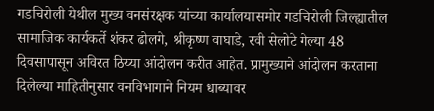गडचिरोली येथील मुख्य वनसंरक्षक यांच्या कार्यालयासमोर गडचिरोली जिल्ह्यातील सामाजिक कार्यकर्ते शंकर ढोलगे, श्रीकृष्ण वाघाडे, रवी सेलोटे गेल्या 48 दिवसापासून अविरत ठिय्या आंदोलन करीत आहेत. प्रामुख्याने आंदोलन करताना दिलेल्या माहितीनुसार वनविभागाने नियम धाब्यावर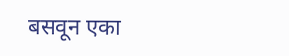बसवून एका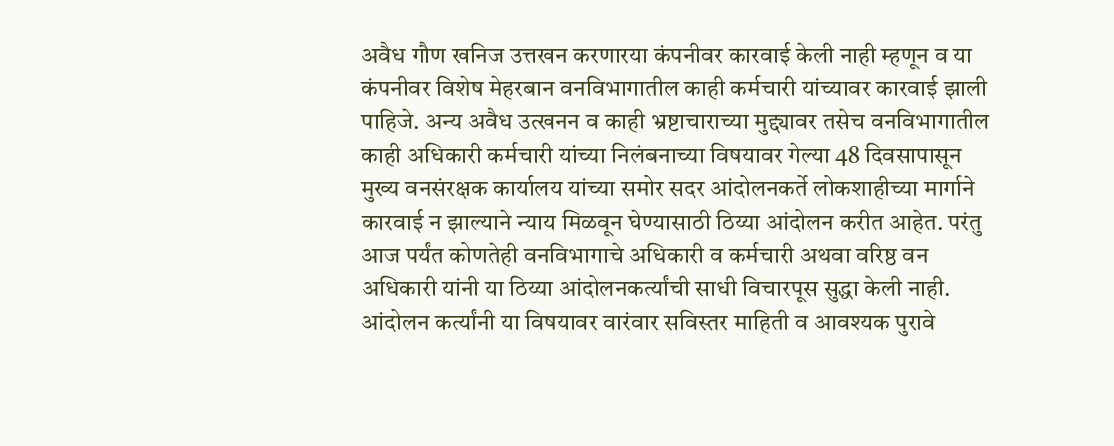अवैध गौण खनिज उत्तखन करणारया कंपनीवर कारवाई केली नाही म्हणून व या कंपनीवर विशेष मेहरबान वनविभागातील काही कर्मचारी यांच्यावर कारवाई झाली पाहिजे. अन्य अवैध उत्खनन व काही भ्रष्टाचाराच्या मुद्द्यावर तसेच वनविभागातील काही अधिकारी कर्मचारी यांच्या निलंबनाच्या विषयावर गेल्या 48 दिवसापासून मुख्य वनसंरक्षक कार्यालय यांच्या समोर सदर आंदोलनकर्ते लोकशाहीच्या मार्गाने कारवाई न झाल्याने न्याय मिळवून घेण्यासाठी ठिय्या आंदोलन करीत आहेत. परंतु आज पर्यंत कोणतेही वनविभागाचे अधिकारी व कर्मचारी अथवा वरिष्ठ वन अधिकारी यांनी या ठिय्या आंदोलनकर्त्यांची साधी विचारपूस सुद्धा केली नाही. आंदोलन कर्त्यांनी या विषयावर वारंवार सविस्तर माहिती व आवश्यक पुरावे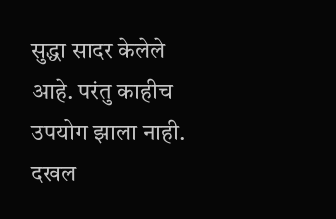सुद्धा सादर केलेले आहे. परंतु काहीच उपयोग झाला नाही. दखल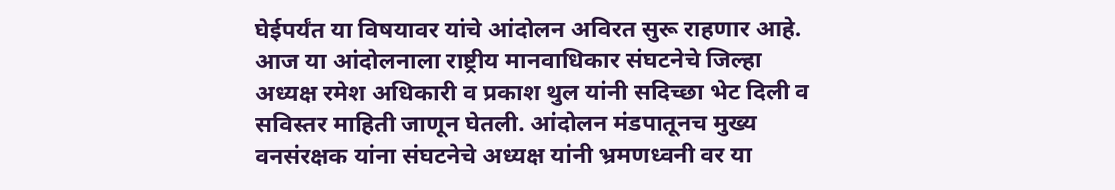घेईपर्यंत या विषयावर यांचे आंदोलन अविरत सुरू राहणार आहे.
आज या आंदोलनाला राष्ट्रीय मानवाधिकार संघटनेचे जिल्हा अध्यक्ष रमेश अधिकारी व प्रकाश थुल यांनी सदिच्छा भेट दिली व सविस्तर माहिती जाणून घेतली. आंदोलन मंडपातूनच मुख्य वनसंरक्षक यांना संघटनेचे अध्यक्ष यांनी भ्रमणध्वनी वर या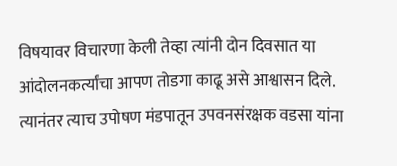विषयावर विचारणा केली तेव्हा त्यांनी दोन दिवसात या आंदोलनकर्त्यांचा आपण तोडगा काढू असे आश्वासन दिले.
त्यानंतर त्याच उपोषण मंडपातून उपवनसंरक्षक वडसा यांना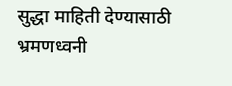सुद्धा माहिती देण्यासाठी भ्रमणध्वनी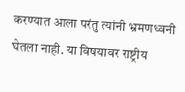करण्यात आला परंतु त्यांनी भ्रमणध्वनी घेतला नाही. या विषयावर राष्ट्रीय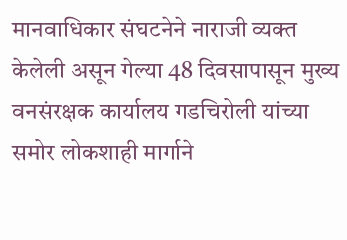मानवाधिकार संघटनेने नाराजी व्यक्त केलेली असून गेल्या 48 दिवसापासून मुख्य वनसंरक्षक कार्यालय गडचिरोली यांच्या समोर लोकशाही मार्गाने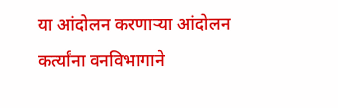या आंदोलन करणाऱ्या आंदोलन कर्त्यांना वनविभागाने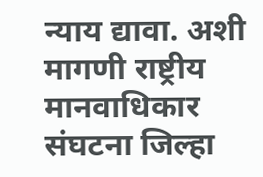न्याय द्यावा. अशी मागणी राष्ट्रीय मानवाधिकार संघटना जिल्हा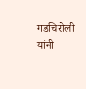गडचिरोली यांनी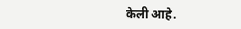केली आहे.